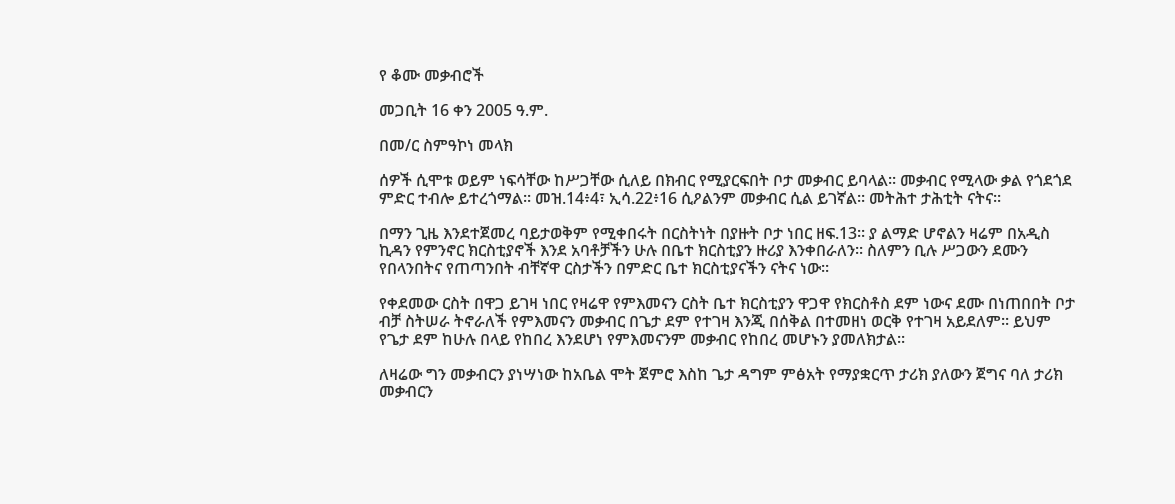የ ቆሙ መቃብሮች

መጋቢት 16 ቀን 2005 ዓ.ም.

በመ/ር ስምዓኮነ መላክ

ሰዎች ሲሞቱ ወይም ነፍሳቸው ከሥጋቸው ሲለይ በክብር የሚያርፍበት ቦታ መቃብር ይባላል፡፡ መቃብር የሚላው ቃል የጎደጎደ ምድር ተብሎ ይተረጎማል፡፡ መዝ.14፥4፣ ኢሳ.22፥16 ሲዖልንም መቃብር ሲል ይገኛል፡፡ መትሕተ ታሕቲት ናትና፡፡

በማን ጊዜ እንደተጀመረ ባይታወቅም የሚቀበሩት በርስትነት በያዙት ቦታ ነበር ዘፍ.13፡፡ ያ ልማድ ሆኖልን ዛሬም በአዲስ ኪዳን የምንኖር ክርስቲያኖች እንደ አባቶቻችን ሁሉ በቤተ ክርስቲያን ዙሪያ እንቀበራለን፡፡ ስለምን ቢሉ ሥጋውን ደሙን የበላንበትና የጠጣንበት ብቸኛዋ ርስታችን በምድር ቤተ ክርስቲያናችን ናትና ነው፡፡

የቀደመው ርስት በዋጋ ይገዛ ነበር የዛሬዋ የምእመናን ርስት ቤተ ክርስቲያን ዋጋዋ የክርስቶስ ደም ነውና ደሙ በነጠበበት ቦታ ብቻ ስትሠራ ትኖራለች የምእመናን መቃብር በጌታ ደም የተገዛ እንጂ በሰቅል በተመዘነ ወርቅ የተገዛ አይደለም፡፡ ይህም የጌታ ደም ከሁሉ በላይ የከበረ እንደሆነ የምእመናንም መቃብር የከበረ መሆኑን ያመለክታል፡፡

ለዛሬው ግን መቃብርን ያነሣነው ከአቤል ሞት ጀምሮ እስከ ጌታ ዳግም ምፅአት የማያቋርጥ ታሪክ ያለውን ጀግና ባለ ታሪክ መቃብርን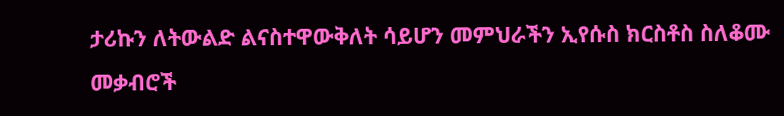ታሪኩን ለትውልድ ልናስተዋውቅለት ሳይሆን መምህራችን ኢየሱስ ክርስቶስ ስለቆሙ መቃብሮች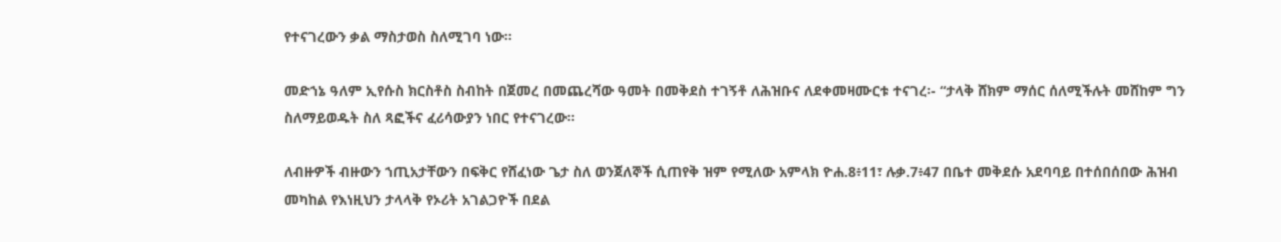የተናገረውን ቃል ማስታወስ ስለሚገባ ነው፡፡

መድኀኔ ዓለም ኢየሱስ ክርስቶስ ስብከት በጀመረ በመጨረሻው ዓመት በመቅደስ ተገኝቶ ለሕዝቡና ለደቀመዛሙርቱ ተናገረ፡- “ታላቅ ሸክም ማሰር ሰለሚችሉት መሸከም ግን ስለማይወዱት ስለ ጻፎችና ፈሪሳውያን ነበር የተናገረው፡፡

ለብዙዎች ብዙውን ኀጢአታቸውን በፍቅር የሸፈነው ጌታ ስለ ወንጀለኞች ሲጠየቅ ዝም የሚለው አምላክ ዮሐ.8፥11፣ ሉቃ.7፥47 በቤተ መቅደሱ አደባባይ በተሰበሰበው ሕዝብ መካከል የእነዚህን ታላላቅ የኦሪት አገልጋዮች በደል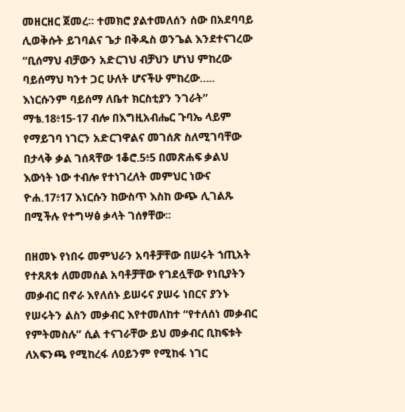መዘርዘር ጀመረ፡፡ ተመክሮ ያልተመለሰን ሰው በአደባባይ ሊወቅሱት ይገባልና ጌታ በቅዱስ ወንጌል እንደተናገረው “ቢሰማህ ብቻውን አድርገህ ብቻህን ሆነህ ምከረው ባይሰማህ ካንተ ጋር ሁለት ሆናችሁ ምከረው….. እነርሱንም ባይሰማ ለቤተ ክርስቲያን ንገራት” ማቴ.18፥15-17 ብሎ በእግዚአብሔር ጉባኤ ላይም የማይገባ ነገርን አድርገዋልና መገሰጽ ስለሚገባቸው በታላቅ ቃል ገሰጻቸው 1ቆሮ.5፥5 በመጽሐፍ ቃልህ እውነት ነው ተብሎ የተነገረለት መምህር ነውና ዮሐ.17፥17 እነርሱን ከውስጥ እስከ ውጭ ሊገልጹ በሚችሉ የተግሣፅ ቃላት ገሰፃቸው፡፡

በዘመኑ የነበሩ መምህራን አባቶቻቸው በሠሩት ኀጢአት የተጸጸቱ ለመመሰል አባቶቻቸው የገደሏቸው የነቢያትን መቃብር በኖራ እየለሰኑ ይሠሩና ያሠሩ ነበርና ያንኑ የሠሩትን ልስን መቃብር እየተመለከተ “የተለሰነ መቃብር የምትመስሉ” ሲል ተናገራቸው ይህ መቃብር ቢከፍቱት ለአፍንጫ የሚከረፋ ለዐይንም የሚከፋ ነገር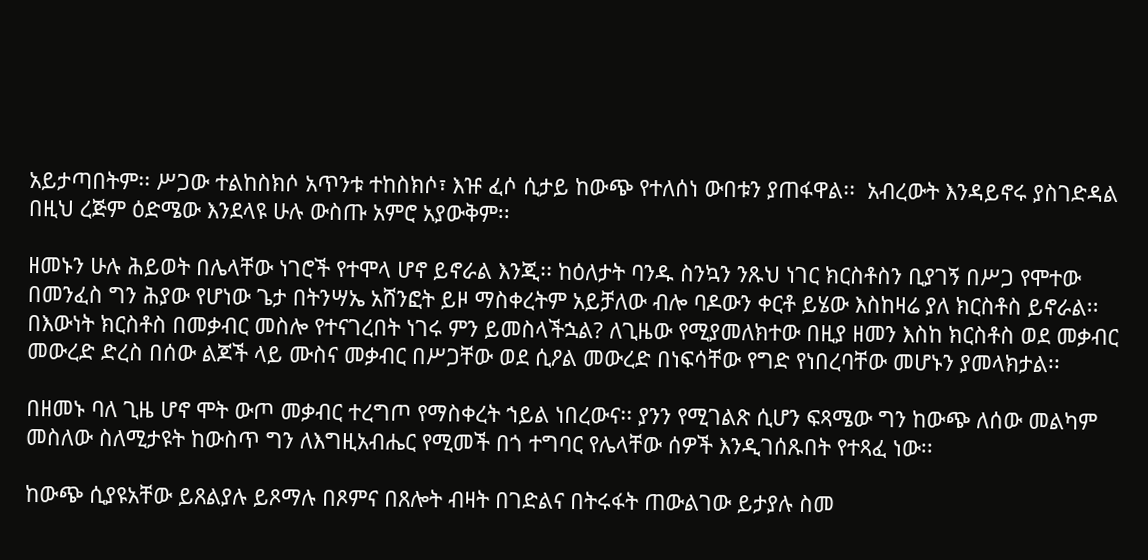አይታጣበትም፡፡ ሥጋው ተልከስክሶ አጥንቱ ተከስክሶ፣ እዡ ፈሶ ሲታይ ከውጭ የተለሰነ ውበቱን ያጠፋዋል፡፡  አብረውት እንዳይኖሩ ያስገድዳል በዚህ ረጅም ዕድሜው እንደላዩ ሁሉ ውስጡ አምሮ አያውቅም፡፡

ዘመኑን ሁሉ ሕይወት በሌላቸው ነገሮች የተሞላ ሆኖ ይኖራል እንጂ፡፡ ከዕለታት ባንዱ ስንኳን ንጹህ ነገር ክርስቶስን ቢያገኝ በሥጋ የሞተው በመንፈስ ግን ሕያው የሆነው ጌታ በትንሣኤ አሸንፎት ይዞ ማስቀረትም አይቻለው ብሎ ባዶውን ቀርቶ ይሄው እስከዛሬ ያለ ክርስቶስ ይኖራል፡፡ በእውነት ክርስቶስ በመቃብር መስሎ የተናገረበት ነገሩ ምን ይመስላችኋል? ለጊዜው የሚያመለክተው በዚያ ዘመን እስከ ክርስቶስ ወደ መቃብር መውረድ ድረስ በሰው ልጆች ላይ ሙስና መቃብር በሥጋቸው ወደ ሲዖል መውረድ በነፍሳቸው የግድ የነበረባቸው መሆኑን ያመላክታል፡፡

በዘመኑ ባለ ጊዜ ሆኖ ሞት ውጦ መቃብር ተረግጦ የማስቀረት ኀይል ነበረውና፡፡ ያንን የሚገልጽ ሲሆን ፍጻሜው ግን ከውጭ ለሰው መልካም መስለው ስለሚታዩት ከውስጥ ግን ለእግዚአብሔር የሚመች በጎ ተግባር የሌላቸው ሰዎች እንዲገሰጹበት የተጻፈ ነው፡፡

ከውጭ ሲያዩአቸው ይጸልያሉ ይጾማሉ በጾምና በጸሎት ብዛት በገድልና በትሩፋት ጠውልገው ይታያሉ ስመ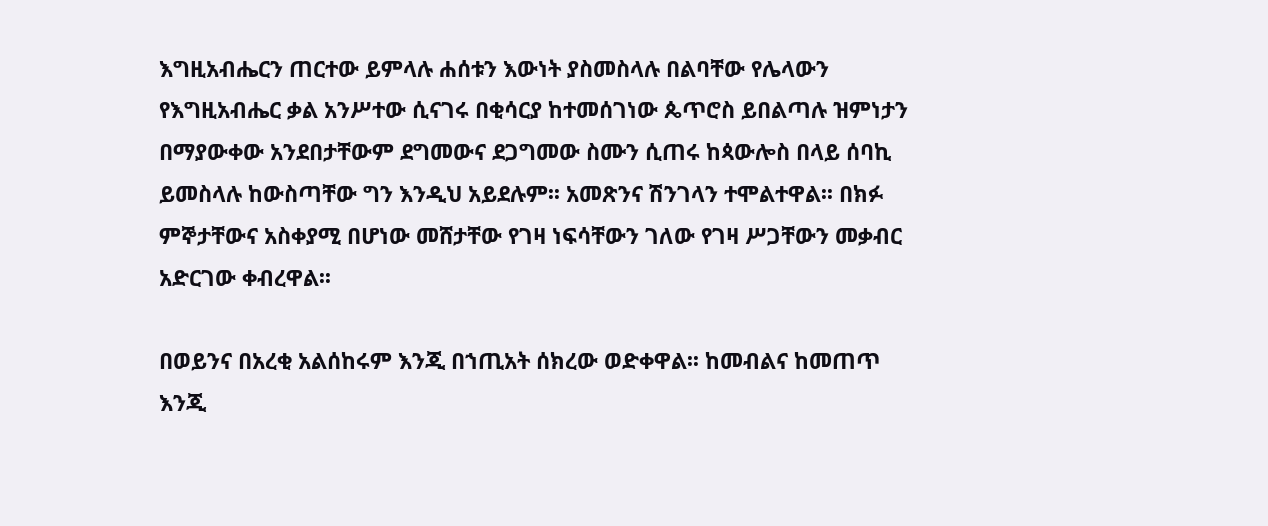እግዚአብሔርን ጠርተው ይምላሉ ሐሰቱን እውነት ያስመስላሉ በልባቸው የሌላውን የእግዚአብሔር ቃል አንሥተው ሲናገሩ በቂሳርያ ከተመሰገነው ጴጥሮስ ይበልጣሉ ዝምነታን በማያውቀው አንደበታቸውም ደግመውና ደጋግመው ስሙን ሲጠሩ ከጳውሎስ በላይ ሰባኪ ይመስላሉ ከውስጣቸው ግን እንዲህ አይደሉም፡፡ አመጽንና ሽንገላን ተሞልተዋል፡፡ በክፉ ምኞታቸውና አስቀያሚ በሆነው መሸታቸው የገዛ ነፍሳቸውን ገለው የገዛ ሥጋቸውን መቃብር አድርገው ቀብረዋል፡፡

በወይንና በአረቂ አልሰከሩም እንጂ በኀጢአት ሰክረው ወድቀዋል፡፡ ከመብልና ከመጠጥ እንጂ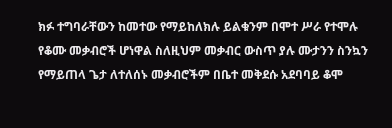ክፉ ተግባራቸውን ከመተው የማይከለክሉ ይልቁንም በሞተ ሥራ የተሞሉ የቆሙ መቃብሮች ሆነዋል ስለዚህም መቃብር ውስጥ ያሉ ሙታንን ስንኳን የማይጠላ ጌታ ለተለሰኑ መቃብሮችም በቤተ መቅደሱ አደባባይ ቆሞ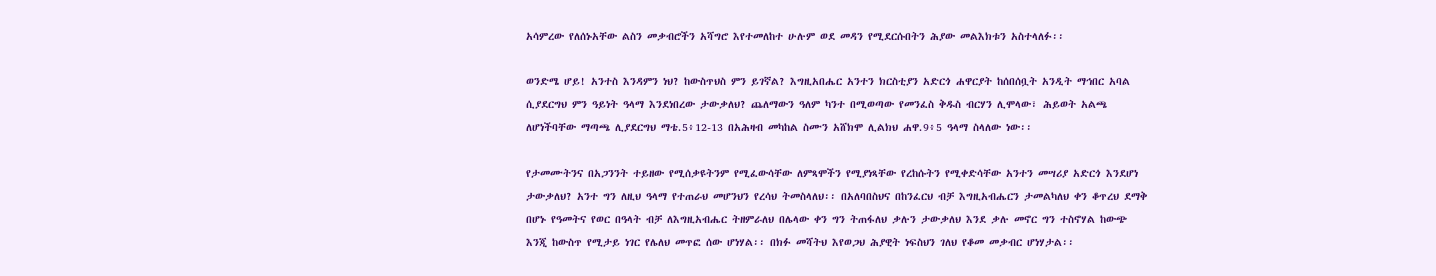አሳምረው የለሰኑአቸው ልስን መቃብሮችን አሻግሮ እየተመለከተ ሁሉም ወደ መዳን የሚደርሱበትን ሕያው መልእክቱን አስተላለፉ፡፡

ወንድሜ ሆይ! አንተስ እንዳምን ነህ? ከውስጥህስ ምን ይገኛል? እግዚአበሔር አንተን ክርስቲያን አድርጎ ሐዋርያት ከሰበሰቧት አንዲት ማኅበር አባል ሲያደርግህ ምን ዓይነት ዓላማ እንደነበረው ታውቃለህ? ጨለማውን ዓለም ካንተ በሚወጣው የመንፈስ ቅዱስ ብርሃን ሊሞላው፣ ሕይወት አልጫ ለሆነችባቸው ማጣጫ ሊያደርግህ ማቴ.5፥12-13 በአሕዛብ መካከል ስሙን አሸክሞ ሊልክህ ሐዋ.9፥5 ዓላማ ስላለው ነው፡፡

የታመሙትንና በአጋንንት ተይዘው የሚሰቃዩትንም የሚፈውሳቸው ለምጻሞችን የሚያነጻቸው የረከሱትን የሚቀድሳቸው አንተን መሣሪያ አድርጎ እንደሆነ ታውቃለህ? አንተ ግን ለዚህ ዓላማ የተጠራህ መሆንህን የረሳህ ትመስላለህ፡፡ በአለባበስህና በከንፈርህ ብቻ እግዚአብሔርን ታመልካለህ ቀን ቆጥረህ ደማቅ በሆኑ የዓመትና የወር በዓላት ብቻ ለእግዚአብሔር ትዘምራለህ በሌላው ቀን ግን ትጠፋለህ ቃሉን ታውቃለህ እንደ ቃሉ መኖር ግን ተስኖሃል ከውጭ እንጂ ከውስጥ የሚታይ ነገር የሌለህ መጥፎ ሰው ሆነሃል፡፡ በክፉ መሻትህ እየወጋህ ሕያዊት ነፍስህን ገለህ የቆመ መቃብር ሆነሃታል፡፡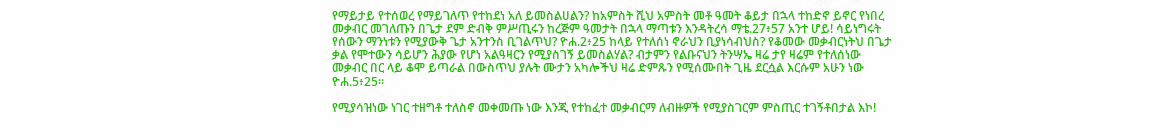የማይታይ የተሰወረ የማይገለጥ የተከደነ አለ ይመስልሀልን? ከአምስት ሺህ አምስት መቶ ዓመት ቆይታ በኋላ ተከድኖ ይኖር የነበረ መቃብር መገለጡን በጌታ ደም ድብቅ ምሥጢሩን ከረጅም ዓመታት በኋላ ማጣቱን እንዳትረሳ ማቴ.27፥57 አንተ ሆይ! ሳይነግሩት የሰውን ማንነቱን የሚያውቅ ጌታ አንተንስ ቢገልጥህ? ዮሐ.2፥25 ከላይ የተለሰነ ኖራህን ቢያነሳብህስ? የቆመው መቃብርነትህ በጌታ ቃል የሞተውን ሳይሆን ሕያው የሆነ አልዓዛርን የሚያስገኝ ይመስልሃል? ብታምን የልቡናህን ትንሣኤ ዛሬ ታየ ዛሬም የተለሰነው መቃብር በር ላይ ቆሞ ይጣራል በውስጥህ ያሉት ሙታን አካሎችህ ዛሬ ድምጹን የሚሰሙበት ጊዜ ደርሷል እርሱም አሁን ነው ዮሐ.5፥25፡፡

የሚያሳዝነው ነገር ተዘግቶ ተለስኖ መቀመጡ ነው እንጂ የተከፈተ መቃብርማ ለብዙዎች የሚያስገርም ምስጢር ተገኝቶበታል እኮ!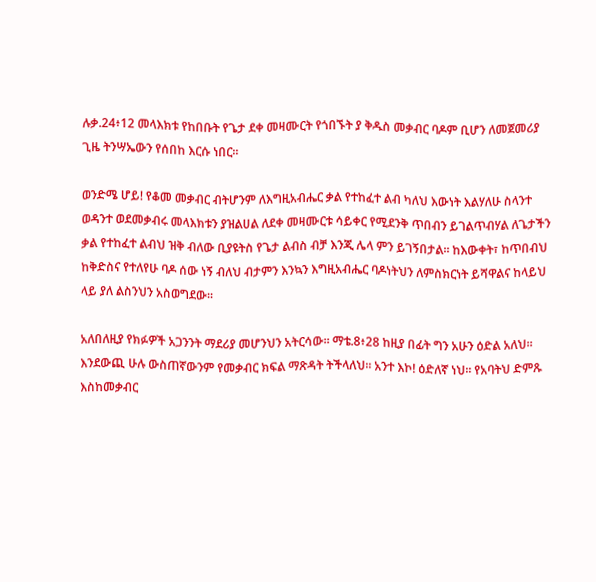ሉቃ.24፥12 መላእክቱ የከበቡት የጌታ ደቀ መዛሙርት የጎበኙት ያ ቅዱስ መቃብር ባዶም ቢሆን ለመጀመሪያ ጊዜ ትንሣኤውን የሰበከ እርሱ ነበር፡፡

ወንድሜ ሆይ! የቆመ መቃብር ብትሆንም ለእግዚአብሔር ቃል የተከፈተ ልብ ካለህ እውነት እልሃለሁ ስላንተ ወዳንተ ወደመቃብሩ መላእክቱን ያዝልሀል ለደቀ መዛሙርቱ ሳይቀር የሚደንቅ ጥበብን ይገልጥብሃል ለጌታችን ቃል የተከፈተ ልብህ ዝቅ ብለው ቢያዩትስ የጌታ ልብስ ብቻ እንጂ ሌላ ምን ይገኝበታል፡፡ ከእውቀት፣ ከጥበብህ ከቅድስና የተለየሁ ባዶ ሰው ነኝ ብለህ ብታምን እንኳን እግዚአብሔር ባዶነትህን ለምስክርነት ይሻዋልና ከላይህ ላይ ያለ ልስንህን አስወግደው፡፡

አለበለዚያ የክፉዎች አጋንንት ማደሪያ መሆንህን አትርሳው፡፡ ማቴ.8፥28 ከዚያ በፊት ግን አሁን ዕድል አለህ፡፡ እንደውጪ ሁሉ ውስጠኛውንም የመቃብር ክፍል ማጽዳት ትችላለህ፡፡ አንተ እኮ! ዕድለኛ ነህ፡፡ የአባትህ ድምጹ እስከመቃብር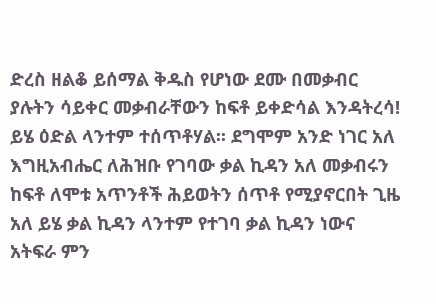ድረስ ዘልቆ ይሰማል ቅዱስ የሆነው ደሙ በመቃብር ያሉትን ሳይቀር መቃብራቸውን ከፍቶ ይቀድሳል እንዳትረሳ! ይሄ ዕድል ላንተም ተሰጥቶሃል፡፡ ደግሞም አንድ ነገር አለ እግዚአብሔር ለሕዝቡ የገባው ቃል ኪዳን አለ መቃብሩን ከፍቶ ለሞቱ አጥንቶች ሕይወትን ሰጥቶ የሚያኖርበት ጊዜ አለ ይሄ ቃል ኪዳን ላንተም የተገባ ቃል ኪዳን ነውና አትፍራ ምን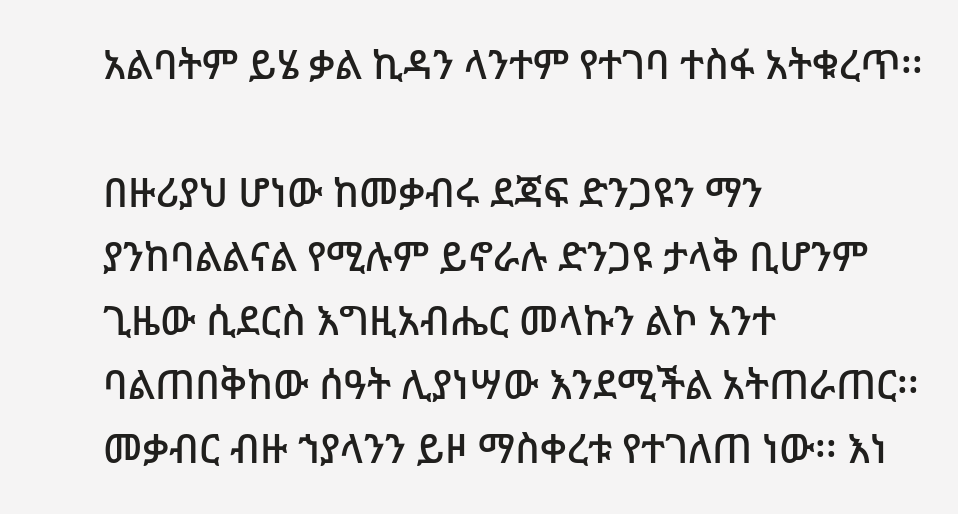አልባትም ይሄ ቃል ኪዳን ላንተም የተገባ ተስፋ አትቁረጥ፡፡

በዙሪያህ ሆነው ከመቃብሩ ደጃፍ ድንጋዩን ማን ያንከባልልናል የሚሉም ይኖራሉ ድንጋዩ ታላቅ ቢሆንም ጊዜው ሲደርስ እግዚአብሔር መላኩን ልኮ አንተ ባልጠበቅከው ሰዓት ሊያነሣው እንደሚችል አትጠራጠር፡፡ መቃብር ብዙ ኀያላንን ይዞ ማስቀረቱ የተገለጠ ነው፡፡ እነ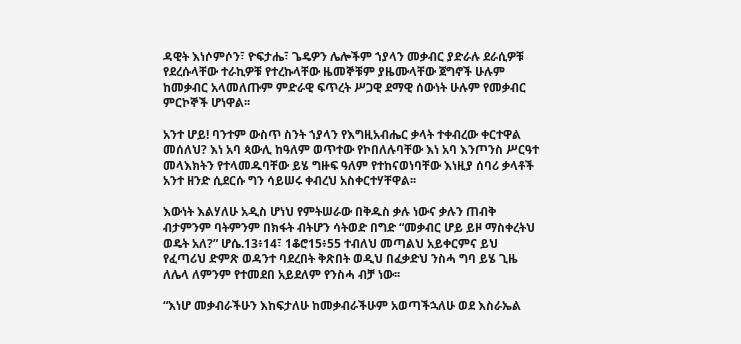ዳዊት እነሶምሶን፣ ዮፍታሔ፣ ጌዴዎን ሌሎችም ኀያላን መቃብር ያድራሉ ደራሲዎቹ የደረሱላቸው ተራኪዎቹ የተረኩላቸው ዜመኞቹም ያዜሙላቸው ጀግኖች ሁሉም ከመቃብር አላመለጡም ምድራዊ ፍጥረት ሥጋዊ ደማዊ ሰውነት ሁሉም የመቃብር ምርኮኞች ሆነዋል፡፡

አንተ ሆይ! ባንተም ውስጥ ስንት ኀያላን የእግዚአብሔር ቃላት ተቀብረው ቀርተዋል መሰለህ? እነ አባ ጳውሊ ከዓለም ወጥተው የኮበለሉባቸው እነ አባ እንጦንስ ሥርዓተ መላእክትን የተላመዱባቸው ይሄ ግዙፍ ዓለም የተከናወነባቸው እነዚያ ሰባሪ ቃላቶች አንተ ዘንድ ሲደርሱ ግን ሳይሠሩ ቀብረህ አስቀርተሃቸዋል፡፡

እውነት እልሃለሁ አዲስ ሆነህ የምትሠራው በቅዱስ ቃሉ ነውና ቃሉን ጠብቅ ብታምንም ባትምንም በክፋት ብትሆን ሳትወድ በግድ “መቃብር ሆይ ይዞ ማስቀረትህ ወዴት አለ?” ሆሴ.13፥14፣ 1ቆሮ15፥55 ተብለህ መጣልህ አይቀርምና ይህ የፈጣሪህ ድምጽ ወዳንተ ባደረበት ቅጽበት ወዲህ በፈቃድህ ንስሓ ግባ ይሄ ጊዜ ለሌላ ለምንም የተመደበ አይደለም የንስሓ ብቻ ነው፡፡

“እነሆ መቃብራችሁን እከፍታለሁ ከመቃብራችሁም አወጣችኋለሁ ወደ እስራኤል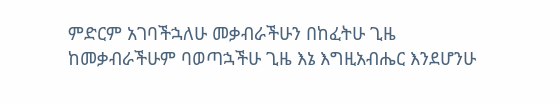ምድርም አገባችኋለሁ መቃብራችሁን በከፈትሁ ጊዜ ከመቃብራችሁም ባወጣኋችሁ ጊዜ እኔ እግዚአብሔር እንደሆንሁ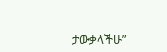ታውቃላችሁ”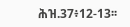ሕዝ.37፥12-13፡፡